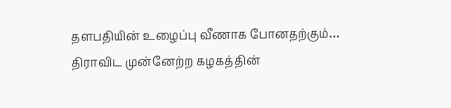தளபதியின் உழைப்பு வீணாக போனதற்கும்… திராவிட முன்னேற்ற கழகத்தின்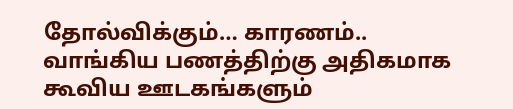தோல்விக்கும்… காரணம்..
வாங்கிய பணத்திற்கு அதிகமாக கூவிய ஊடகங்களும்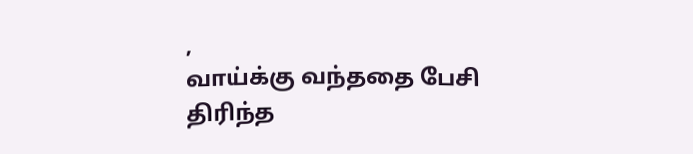,
வாய்க்கு வந்ததை பேசி
திரிந்த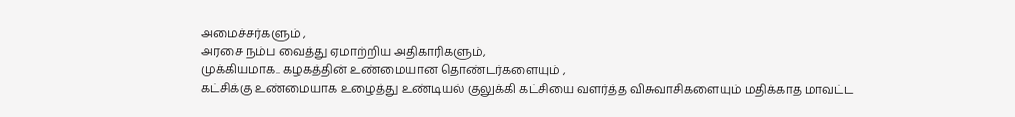அமைச்சர்களும் ,
அரசை நம்ப வைத்து ஏமாற்றிய அதிகாரிகளும்,
முக்கியமாக.. கழகத்தின் உண்மையான தொண்டர்களையும் ,
கட்சிக்கு உண்மையாக உழைத்து உண்டியல் குலுக்கி கட்சியை வளர்த்த விசுவாசிகளையும் மதிக்காத மாவட்ட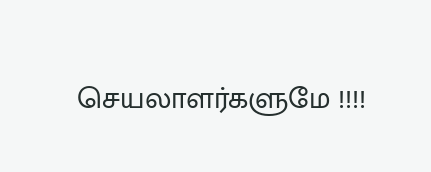செயலாளர்களுமே !!!!